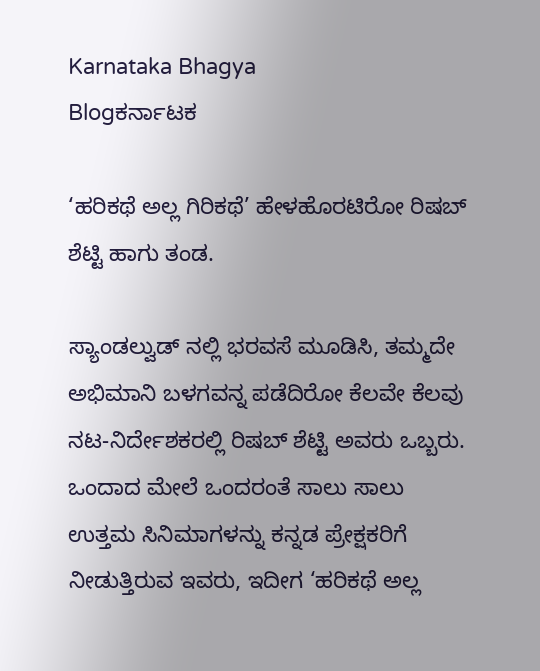Karnataka Bhagya
Blogಕರ್ನಾಟಕ

‘ಹರಿಕಥೆ ಅಲ್ಲ ಗಿರಿಕಥೆ’ ಹೇಳಹೊರಟಿರೋ ರಿಷಬ್ ಶೆಟ್ಟಿ ಹಾಗು ತಂಡ.

ಸ್ಯಾಂಡಲ್ವುಡ್ ನಲ್ಲಿ ಭರವಸೆ ಮೂಡಿಸಿ, ತಮ್ಮದೇ ಅಭಿಮಾನಿ ಬಳಗವನ್ನ ಪಡೆದಿರೋ ಕೆಲವೇ ಕೆಲವು ನಟ-ನಿರ್ದೇಶಕರಲ್ಲಿ ರಿಷಬ್ ಶೆಟ್ಟಿ ಅವರು ಒಬ್ಬರು. ಒಂದಾದ ಮೇಲೆ ಒಂದರಂತೆ ಸಾಲು ಸಾಲು ಉತ್ತಮ ಸಿನಿಮಾಗಳನ್ನು ಕನ್ನಡ ಪ್ರೇಕ್ಷಕರಿಗೆ ನೀಡುತ್ತಿರುವ ಇವರು, ಇದೀಗ ‘ಹರಿಕಥೆ ಅಲ್ಲ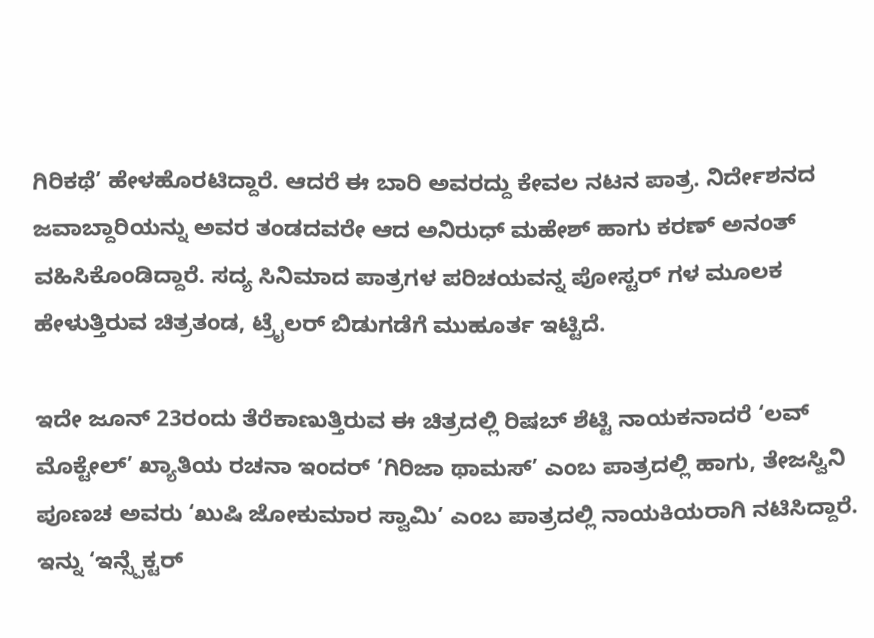ಗಿರಿಕಥೆ’ ಹೇಳಹೊರಟಿದ್ದಾರೆ. ಆದರೆ ಈ ಬಾರಿ ಅವರದ್ದು ಕೇವಲ ನಟನ ಪಾತ್ರ. ನಿರ್ದೇಶನದ ಜವಾಬ್ದಾರಿಯನ್ನು ಅವರ ತಂಡದವರೇ ಆದ ಅನಿರುಧ್ ಮಹೇಶ್ ಹಾಗು ಕರಣ್ ಅನಂತ್ ವಹಿಸಿಕೊಂಡಿದ್ದಾರೆ. ಸದ್ಯ ಸಿನಿಮಾದ ಪಾತ್ರಗಳ ಪರಿಚಯವನ್ನ ಪೋಸ್ಟರ್ ಗಳ ಮೂಲಕ ಹೇಳುತ್ತಿರುವ ಚಿತ್ರತಂಡ, ಟ್ರೈಲರ್ ಬಿಡುಗಡೆಗೆ ಮುಹೂರ್ತ ಇಟ್ಟಿದೆ.

ಇದೇ ಜೂನ್ 23ರಂದು ತೆರೆಕಾಣುತ್ತಿರುವ ಈ ಚಿತ್ರದಲ್ಲಿ ರಿಷಬ್ ಶೆಟ್ಟಿ ನಾಯಕನಾದರೆ ‘ಲವ್ ಮೊಕ್ಟೇಲ್’ ಖ್ಯಾತಿಯ ರಚನಾ ಇಂದರ್ ‘ಗಿರಿಜಾ ಥಾಮಸ್’ ಎಂಬ ಪಾತ್ರದಲ್ಲಿ ಹಾಗು, ತೇಜಸ್ವಿನಿ ಪೂಣಚ ಅವರು ‘ಖುಷಿ ಜೋಕುಮಾರ ಸ್ವಾಮಿ’ ಎಂಬ ಪಾತ್ರದಲ್ಲಿ ನಾಯಕಿಯರಾಗಿ ನಟಿಸಿದ್ದಾರೆ. ಇನ್ನು ‘ಇನ್ಸ್ಪೆಕ್ಟರ್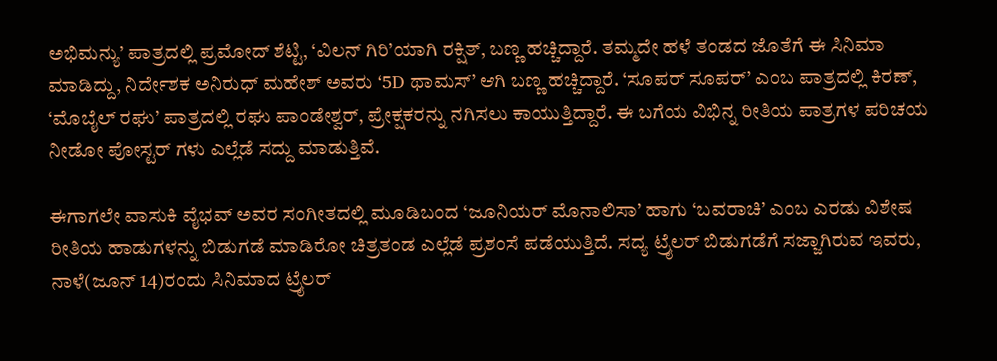ಅಭಿಮನ್ಯು’ ಪಾತ್ರದಲ್ಲಿ ಪ್ರಮೋದ್ ಶೆಟ್ಟಿ, ‘ವಿಲನ್ ಗಿರಿ’ಯಾಗಿ ರಕ್ಷಿತ್, ಬಣ್ಣ ಹಚ್ಚಿದ್ದಾರೆ. ತಮ್ಮದೇ ಹಳೆ ತಂಡದ ಜೊತೆಗೆ ಈ ಸಿನಿಮಾ ಮಾಡಿದ್ದು, ನಿರ್ದೇಶಕ ಅನಿರುಧ್ ಮಹೇಶ್ ಅವರು ‘5D ಥಾಮಸ್’ ಆಗಿ ಬಣ್ಣ ಹಚ್ಚಿದ್ದಾರೆ. ‘ಸೂಪರ್ ಸೂಪರ್’ ಎಂಬ ಪಾತ್ರದಲ್ಲಿ ಕಿರಣ್, ‘ಮೊಬೈಲ್ ರಘು’ ಪಾತ್ರದಲ್ಲಿ ರಘು ಪಾಂಡೇಶ್ವರ್, ಪ್ರೇಕ್ಷಕರನ್ನು ನಗಿಸಲು ಕಾಯುತ್ತಿದ್ದಾರೆ. ಈ ಬಗೆಯ ವಿಭಿನ್ನ ರೀತಿಯ ಪಾತ್ರಗಳ ಪರಿಚಯ ನೀಡೋ ಪೋಸ್ಟರ್ ಗಳು ಎಲ್ಲೆಡೆ ಸದ್ದು ಮಾಡುತ್ತಿವೆ.

ಈಗಾಗಲೇ ವಾಸುಕಿ ವೈಭವ್ ಅವರ ಸಂಗೀತದಲ್ಲಿ ಮೂಡಿಬಂದ ‘ಜೂನಿಯರ್ ಮೊನಾಲಿಸಾ’ ಹಾಗು ‘ಬವರಾಚಿ’ ಎಂಬ ಎರಡು ವಿಶೇಷ ರೀತಿಯ ಹಾಡುಗಳನ್ನು ಬಿಡುಗಡೆ ಮಾಡಿರೋ ಚಿತ್ರತಂಡ ಎಲ್ಲೆಡೆ ಪ್ರಶಂಸೆ ಪಡೆಯುತ್ತಿದೆ. ಸದ್ಯ ಟ್ರೈಲರ್ ಬಿಡುಗಡೆಗೆ ಸಜ್ಜಾಗಿರುವ ಇವರು, ನಾಳೆ(ಜೂನ್ 14)ರಂದು ಸಿನಿಮಾದ ಟ್ರೈಲರ್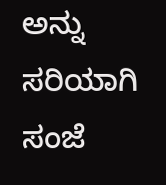ಅನ್ನು ಸರಿಯಾಗಿ ಸಂಜೆ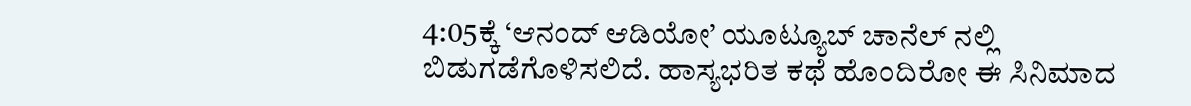4:05ಕ್ಕೆ ‘ಆನಂದ್ ಆಡಿಯೋ’ ಯೂಟ್ಯೂಬ್ ಚಾನೆಲ್ ನಲ್ಲಿ ಬಿಡುಗಡೆಗೊಳಿಸಲಿದೆ. ಹಾಸ್ಯಭರಿತ ಕಥೆ ಹೊಂದಿರೋ ಈ ಸಿನಿಮಾದ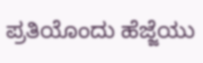ಪ್ರತಿಯೊಂದು ಹೆಜ್ಜೆಯು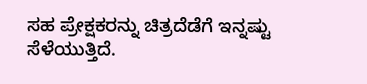ಸಹ ಪ್ರೇಕ್ಷಕರನ್ನು ಚಿತ್ರದೆಡೆಗೆ ಇನ್ನಷ್ಟು ಸೆಳೆಯುತ್ತಿದೆ.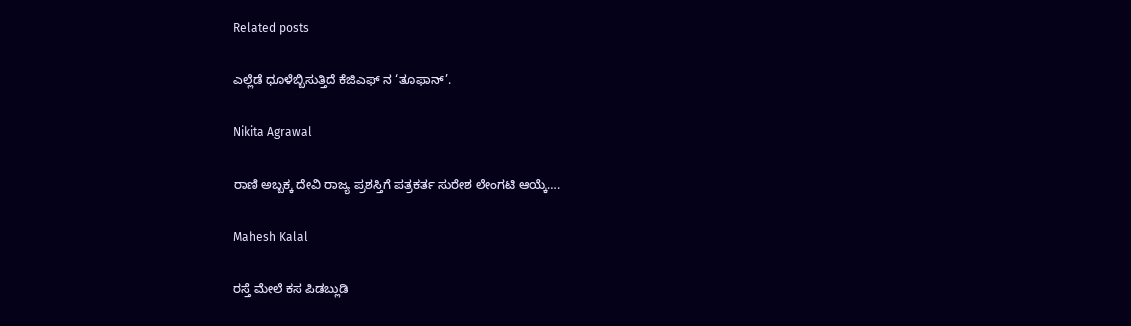Related posts

ಎಲ್ಲೆಡೆ ಧೂಳೆಬ್ಬಿಸುತ್ತಿದೆ ಕೆಜಿಎಫ್ ನ ‘ತೂಫಾನ್’.

Nikita Agrawal

ರಾಣಿ ಅಬ್ಬಕ್ಕ ದೇವಿ ರಾಜ್ಯ ಪ್ರಶಸ್ತಿಗೆ ಪತ್ರಕರ್ತ ಸುರೇಶ ಲೇಂಗಟಿ ಆಯ್ಕೆ….

Mahesh Kalal

ರಸ್ತೆ ಮೇಲೆ ಕಸ ಪಿಡಬ್ಲುಡಿ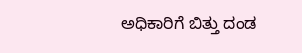ಅಧಿಕಾರಿಗೆ ಬಿತ್ತು ದಂಡ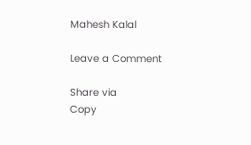Mahesh Kalal

Leave a Comment

Share via
Copy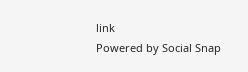link
Powered by Social Snap